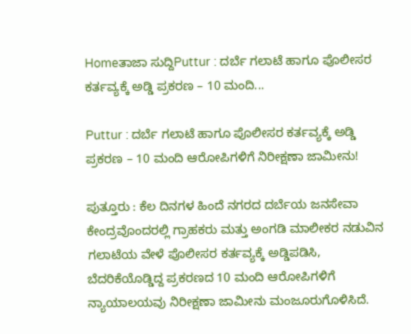Homeತಾಜಾ ಸುದ್ದಿPuttur : ದರ್ಬೆ ಗಲಾಟೆ ಹಾಗೂ ಪೊಲೀಸರ ಕರ್ತವ್ಯಕ್ಕೆ ಅಡ್ಡಿ ಪ್ರಕರಣ – 10 ಮಂದಿ...

Puttur : ದರ್ಬೆ ಗಲಾಟೆ ಹಾಗೂ ಪೊಲೀಸರ ಕರ್ತವ್ಯಕ್ಕೆ ಅಡ್ಡಿ ಪ್ರಕರಣ – 10 ಮಂದಿ ಆರೋಪಿಗಳಿಗೆ ನಿರೀಕ್ಷಣಾ ಜಾಮೀನು!

ಪುತ್ತೂರು : ಕೆಲ ದಿನಗಳ ಹಿಂದೆ ನಗರದ ದರ್ಬೆಯ ಜನಸೇವಾ ಕೇಂದ್ರವೊಂದರಲ್ಲಿ ಗ್ರಾಹಕರು ಮತ್ತು ಅಂಗಡಿ ಮಾಲೀಕರ ನಡುವಿನ ಗಲಾಟೆಯ ವೇಳೆ ಪೊಲೀಸರ ಕರ್ತವ್ಯಕ್ಕೆ ಅಡ್ಡಿಪಡಿಸಿ, ಬೆದರಿಕೆಯೊಡ್ಡಿದ್ದ ಪ್ರಕರಣದ 10 ಮಂದಿ ಆರೋಪಿಗಳಿಗೆ ನ್ಯಾಯಾಲಯವು ನಿರೀಕ್ಷಣಾ ಜಾಮೀನು ಮಂಜೂರುಗೊಳಿಸಿದೆ.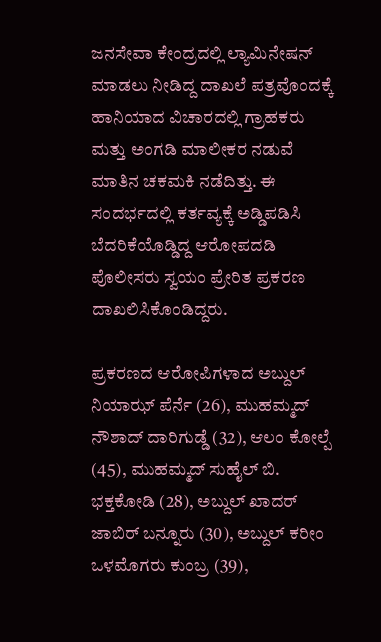ಜನಸೇವಾ ಕೇಂದ್ರದಲ್ಲಿ ಲ್ಯಾಮಿನೇಷನ್ ಮಾಡಲು ನೀಡಿದ್ದ ದಾಖಲೆ ಪತ್ರವೊಂದಕ್ಕೆ ಹಾನಿಯಾದ ವಿಚಾರದಲ್ಲಿ ಗ್ರಾಹಕರು ಮತ್ತು ಅಂಗಡಿ ಮಾಲೀಕರ ನಡುವೆ ಮಾತಿನ ಚಕಮಕಿ ನಡೆದಿತ್ತು. ಈ ಸಂದರ್ಭದಲ್ಲಿ ಕರ್ತವ್ಯಕ್ಕೆ ಅಡ್ಡಿಪಡಿಸಿ ಬೆದರಿಕೆಯೊಡ್ಡಿದ್ದ ಆರೋಪದಡಿ ಪೊಲೀಸರು ಸ್ವಯಂ ಪ್ರೇರಿತ ಪ್ರಕರಣ ದಾಖಲಿಸಿಕೊಂಡಿದ್ದರು.

ಪ್ರಕರಣದ ಆರೋಪಿಗಳಾದ ಅಬ್ದುಲ್ ನಿಯಾಝ್ ಪೆರ್ನೆ (26), ಮುಹಮ್ಮದ್ ನೌಶಾದ್ ದಾರಿಗುಡ್ಡೆ (32), ಆಲಂ ಕೋಲ್ಪೆ (45), ಮುಹಮ್ಮದ್ ಸುಹೈಲ್ ಬಿ. ಭಕ್ತಕೋಡಿ (28), ಅಬ್ದುಲ್ ಖಾದರ್ ಜಾಬಿರ್ ಬನ್ನೂರು (30), ಅಬ್ದುಲ್ ಕರೀಂ ಒಳಮೊಗರು ಕುಂಬ್ರ (39),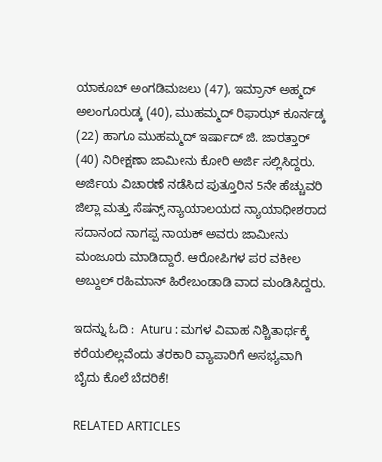ಯಾಕೂಬ್ ಅಂಗಡಿಮಜಲು (47), ಇಮ್ರಾನ್ ಅಹ್ಮದ್ ಅಲಂಗೂರುಡ್ಕ (40), ಮುಹಮ್ಮದ್ ರಿಫಾಝ್ ಕೂರ್ನಡ್ಕ (22) ಹಾಗೂ ಮುಹಮ್ಮದ್ ಇರ್ಷಾದ್ ಜಿ. ಜಾರತ್ತಾರ್ (40) ನಿರೀಕ್ಷಣಾ ಜಾಮೀನು ಕೋರಿ ಅರ್ಜಿ ಸಲ್ಲಿಸಿದ್ದರು. ಅರ್ಜಿಯ ವಿಚಾರಣೆ ನಡೆಸಿದ ಪುತ್ತೂರಿನ 5ನೇ ಹೆಚ್ಚುವರಿ ಜಿಲ್ಲಾ ಮತ್ತು ಸೆಷನ್ಸ್ ನ್ಯಾಯಾಲಯದ ನ್ಯಾಯಾಧೀಶರಾದ ಸದಾನಂದ ನಾಗಪ್ಪ ನಾಯಕ್ ಅವರು ಜಾಮೀನು ಮಂಜೂರು ಮಾಡಿದ್ದಾರೆ. ಆರೋಪಿಗಳ ಪರ ವಕೀಲ ಅಬ್ದುಲ್ ರಹಿಮಾನ್ ಹಿರೇಬಂಡಾಡಿ ವಾದ ಮಂಡಿಸಿದ್ದರು.

ಇದನ್ನು ಓದಿ :  Aturu : ಮಗಳ ವಿವಾಹ ನಿಶ್ಚಿತಾರ್ಥಕ್ಕೆ ಕರೆಯಲಿಲ್ಲವೆಂದು ತರಕಾರಿ ವ್ಯಾಪಾರಿಗೆ ಅಸಭ್ಯವಾಗಿ ಬೈದು ಕೊಲೆ ಬೆದರಿಕೆ!

RELATED ARTICLES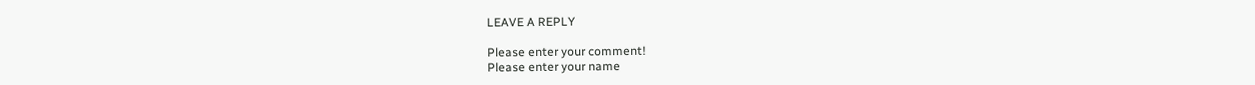LEAVE A REPLY

Please enter your comment!
Please enter your name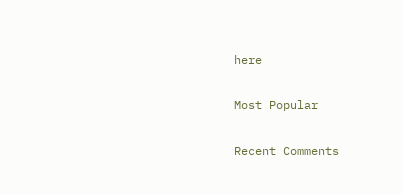here

Most Popular

Recent Comments